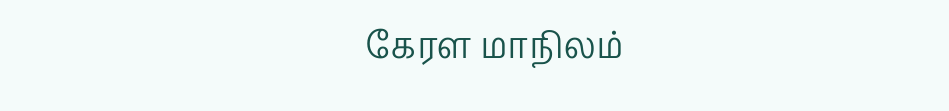கேரள மாநிலம்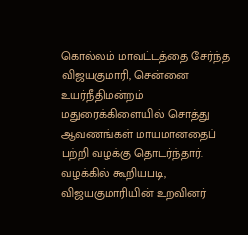கொல்லம் மாவட்டத்தை சேர்ந்த விஜயகுமாரி, சென்னை உயர்நீதிமன்றம் மதுரைக்கிளையில் சொத்து ஆவணங்கள் மாயமானதைப் பற்றி வழக்கு தொடர்ந்தார். வழக்கில் கூறியபடி, விஜயகுமாரியின் உறவினர்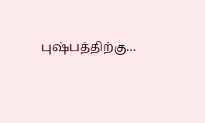புஷ்பத்திற்கு…